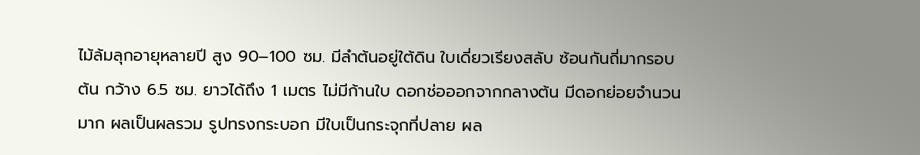ไม้ล้มลุกอายุหลายปี สูง 90–100 ซม. มีลำต้นอยู่ใต้ดิน ใบเดี่ยวเรียงสลับ ซ้อนกันถี่มากรอบต้น กว้าง 6.5 ซม. ยาวได้ถึง 1 เมตร ไม่มีก้านใบ ดอกช่อออกจากกลางต้น มีดอกย่อยจำนวนมาก ผลเป็นผลรวม รูปทรงกระบอก มีใบเป็นกระจุกที่ปลาย ผล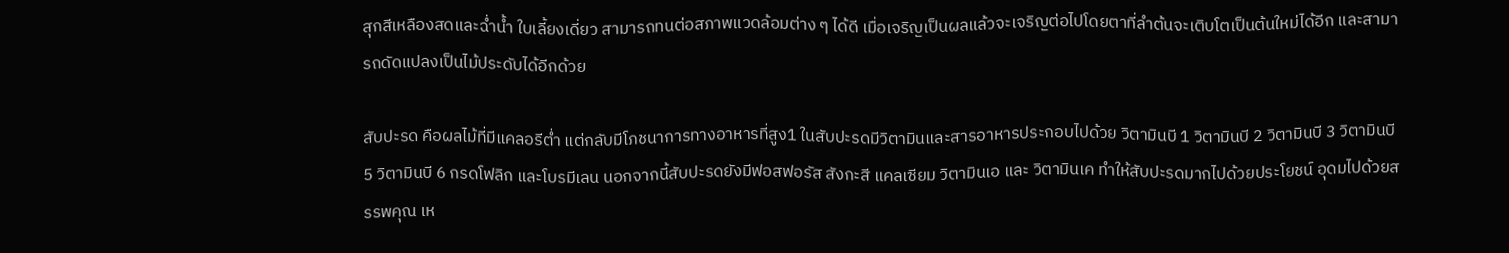สุกสีเหลืองสดและฉ่ำน้ำ ใบเลี้ยงเดี่ยว สามารถทนต่อสภาพแวดล้อมต่าง ๆ ได้ดี เมื่อเจริญเป็นผลแล้วจะเจริญต่อไปโดยตาที่ลำต้นจะเติบโตเป็นต้นใหม่ได้อีก และสามารถดัดแปลงเป็นไม้ประดับได้อีกด้วย

สับปะรด คือผลไม้ที่มีแคลอรีต่ำ แต่กลับมีโภชนาการทางอาหารที่สูง1 ในสับปะรดมีวิตามินและสารอาหารประกอบไปด้วย วิตามินบี 1 วิตามินบี 2 วิตามินบี 3 วิตามินบี 5 วิตามินบี 6 กรดโฟลิก และโบรมีเลน นอกจากนี้สับปะรดยังมีฟอสฟอรัส สังกะสี แคลเซียม วิตามินเอ และ วิตามินเค ทำให้สับปะรดมากไปด้วยประโยชน์ อุดมไปด้วยสรรพคุณ เห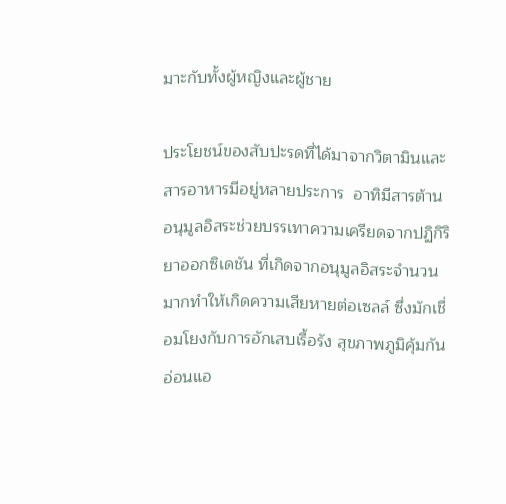มาะกับทั้งผู้หญิงและผู้ชาย

ประโยชน์ของสับปะรดที่ได้มาจากวิตามินและสารอาหารมีอยู่หลายประการ  อาทิมีสารต้านอนุมูลอิสระช่วยบรรเทาความเครียดจากปฏิกิริยาออกซิเดชัน ที่เกิดจากอนุมูลอิสระจำนวนมากทำให้เกิดความเสียหายต่อเซลล์ ซึ่งมักเชื่อมโยงกับการอักเสบเรื้อรัง สุขภาพภูมิคุ้มกันอ่อนแอ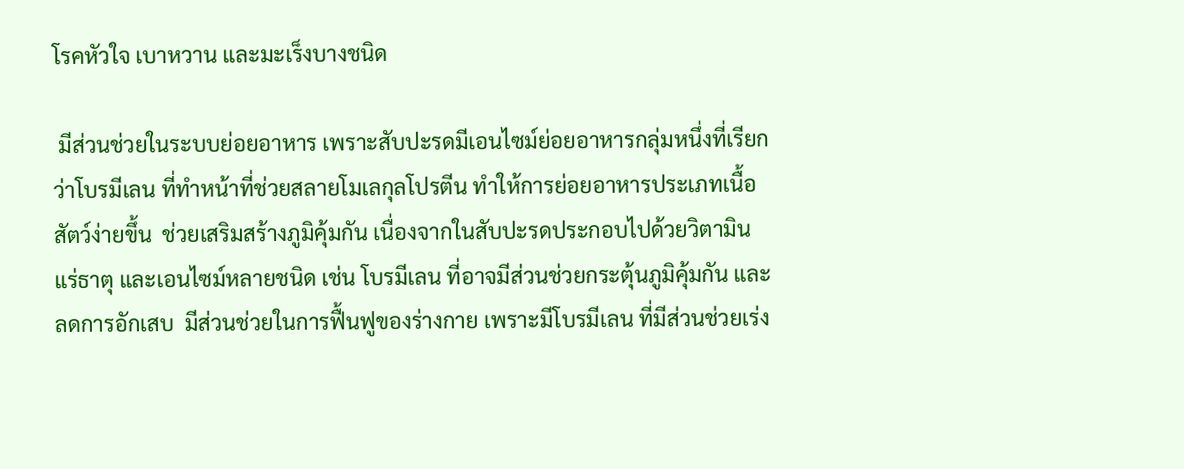โรคหัวใจ เบาหวาน และมะเร็งบางชนิด

 มีส่วนช่วยในระบบย่อยอาหาร เพราะสับปะรดมีเอนไซม์ย่อยอาหารกลุ่มหนึ่งที่เรียกว่าโบรมีเลน ที่ทำหน้าที่ช่วยสลายโมเลกุลโปรตีน ทำให้การย่อยอาหารประเภทเนื้อสัตว์ง่ายขึ้น  ช่วยเสริมสร้างภูมิคุ้มกัน เนื่องจากในสับปะรดประกอบไปด้วยวิตามิน แร่ธาตุ และเอนไซม์หลายชนิด เช่น โบรมีเลน ที่อาจมีส่วนช่วยกระตุ้นภูมิคุ้มกัน และลดการอักเสบ  มีส่วนช่วยในการฟื้นฟูของร่างกาย เพราะมีโบรมีเลน ที่มีส่วนช่วยเร่ง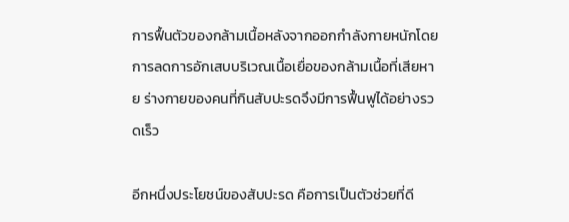การฟื้นตัวของกล้ามเนื้อหลังจากออกกำลังกายหนักโดยการลดการอักเสบบริเวณเนื้อเยื่อของกล้ามเนื้อที่เสียหาย ร่างกายของคนที่กินสับปะรดจึงมีการฟื้นฟูได้อย่างรวดเร็ว

อีกหนึ่งประโยชน์ของสับปะรด คือการเป็นตัวช่วยที่ดี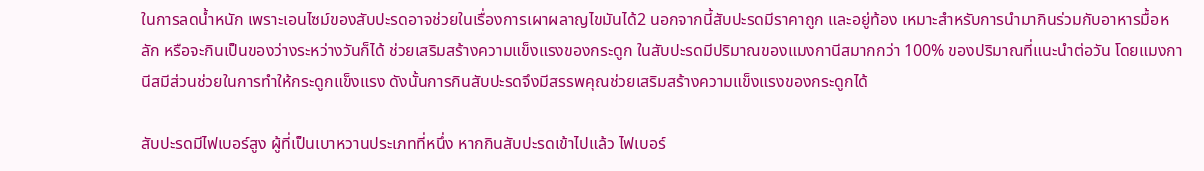ในการลดน้ำหนัก เพราะเอนไซม์ของสับปะรดอาจช่วยในเรื่องการเผาผลาญไขมันได้2 นอกจากนี้สับปะรดมีราคาถูก และอยู่ท้อง เหมาะสำหรับการนำมากินร่วมกับอาหารมื้อหลัก หรือจะกินเป็นของว่างระหว่างวันก็ได้ ช่วยเสริมสร้างความแข็งแรงของกระดูก ในสับปะรดมีปริมาณของแมงกานีสมากกว่า 100% ของปริมาณที่แนะนำต่อวัน โดยแมงกานีสมีส่วนช่วยในการทำให้กระดูกแข็งแรง ดังนั้นการกินสับปะรดจึงมีสรรพคุณช่วยเสริมสร้างความแข็งแรงของกระดูกได้

สับปะรดมีไฟเบอร์สูง ผู้ที่เป็นเบาหวานประเภทที่หนึ่ง หากกินสับปะรดเข้าไปแล้ว ไฟเบอร์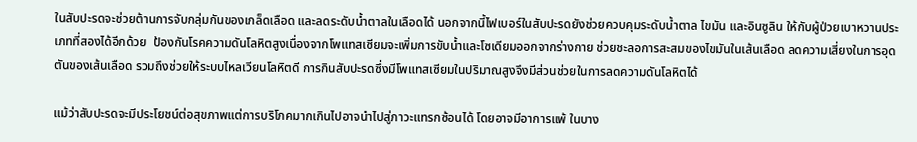ในสับปะรดจะช่วยต้านการจับกลุ่มกันของเกล็ดเลือด และลดระดับน้ำตาลในเลือดได้ นอกจากนี้ไฟเบอร์ในสับปะรดยังช่วยควบคุมระดับน้ำตาล ไขมัน และอินซูลิน ให้กับผู้ป่วยเบาหวานประเภทที่สองได้อีกด้วย  ป้องกันโรคความดันโลหิตสูงเนื่องจากโพแทสเซียมจะเพิ่มการขับน้ำและโซเดียมออกจากร่างกาย ช่วยชะลอการสะสมของไขมันในเส้นเลือด ลดความเสี่ยงในการอุดตันของเส้นเลือด รวมถึงช่วยให้ระบบไหลเวียนโลหิตดี การกินสับปะรดซึ่งมีโพแทสเซียมในปริมาณสูงจึงมีส่วนช่วยในการลดความดันโลหิตได้

แม้ว่าสับปะรดจะมีประโยชน์ต่อสุขภาพแต่การบริโภคมากเกินไปอาจนำไปสู่ภาวะแทรกซ้อนได้ โดยอาจมีอาการแพ้ ในบาง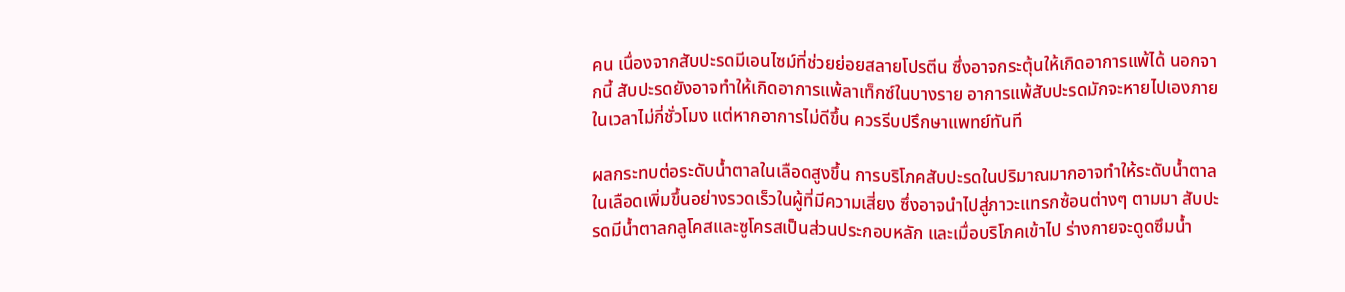คน เนื่องจากสับปะรดมีเอนไซม์ที่ช่วยย่อยสลายโปรตีน ซึ่งอาจกระตุ้นให้เกิดอาการแพ้ได้ นอกจากนี้ สับปะรดยังอาจทำให้เกิดอาการแพ้ลาเท็กซ์ในบางราย อาการแพ้สับปะรดมักจะหายไปเองภายในเวลาไม่กี่ชั่วโมง แต่หากอาการไม่ดีขึ้น ควรรีบปรึกษาแพทย์ทันที

ผลกระทบต่อระดับน้ำตาลในเลือดสูงขึ้น การบริโภคสับปะรดในปริมาณมากอาจทำให้ระดับน้ำตาลในเลือดเพิ่มขึ้นอย่างรวดเร็วในผู้ที่มีความเสี่ยง ซึ่งอาจนำไปสู่ภาวะแทรกซ้อนต่างๆ ตามมา สับปะรดมีน้ำตาลกลูโคสและซูโครสเป็นส่วนประกอบหลัก และเมื่อบริโภคเข้าไป ร่างกายจะดูดซึมน้ำ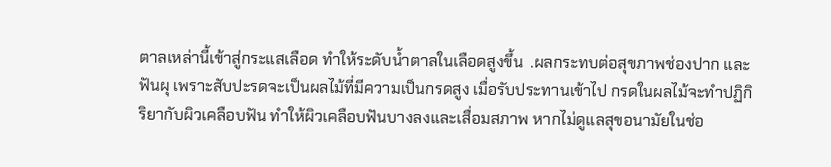ตาลเหล่านี้เข้าสู่กระแสเลือด ทำให้ระดับน้ำตาลในเลือดสูงขึ้น  .ผลกระทบต่อสุขภาพช่องปาก และฟันผุ เพราะสับปะรดจะเป็นผลไม้ที่มีความเป็นกรดสูง เมื่อรับประทานเข้าไป กรดในผลไม้จะทำปฏิกิริยากับผิวเคลือบฟัน ทำให้ผิวเคลือบฟันบางลงและเสื่อมสภาพ หากไม่ดูแลสุขอนามัยในช่อ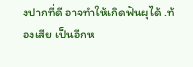งปากที่ดี อาจทำให้เกิดฟันผุได้ .ท้องเสีย เป็นอีกห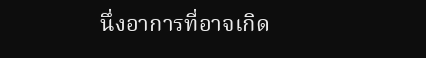นึ่งอาการที่อาจเกิด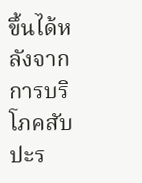ขึ้นได้หลังจากการบริโภคสับปะร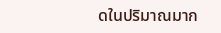ดในปริมาณมาก